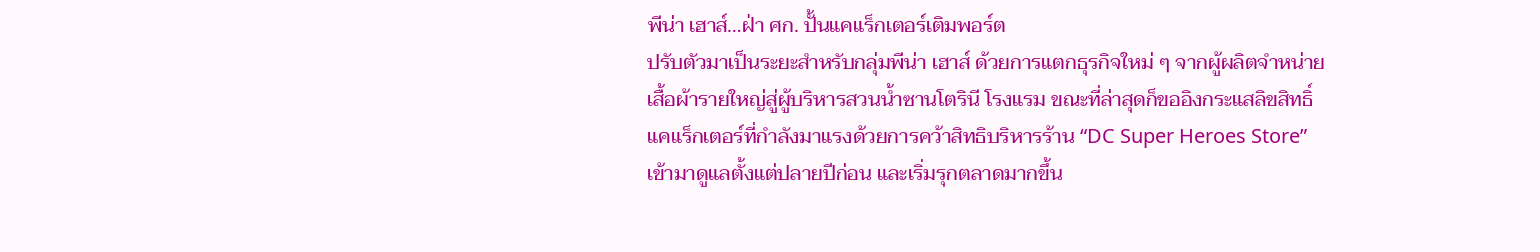พีน่า เฮาส์…ฝ่า ศก. ปั้นแคแร็กเตอร์เติมพอร์ต
ปรับตัวมาเป็นระยะสำหรับกลุ่มพีน่า เฮาส์ ด้วยการแตกธุรกิจใหม่ ๆ จากผู้ผลิตจำหน่ายเสื้อผ้ารายใหญ่สู่ผู้บริหารสวนน้ำซานโตรินี โรงแรม ขณะที่ล่าสุดก็ขออิงกระแสลิขสิทธิ์แคแร็กเตอร์ที่กำลังมาแรงด้วยการคว้าสิทธิบริหารร้าน “DC Super Heroes Store” เข้ามาดูแลตั้งแต่ปลายปีก่อน และเริ่มรุกตลาดมากขึ้น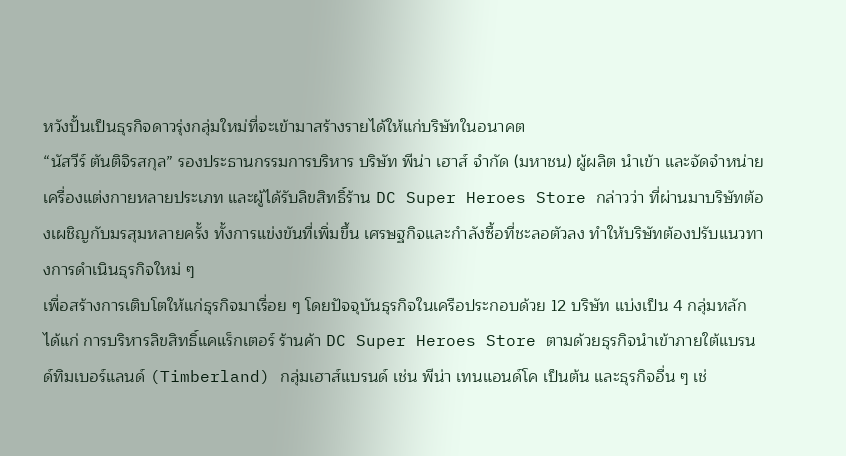หวังปั้นเป็นธุรกิจดาวรุ่งกลุ่มใหม่ที่จะเข้ามาสร้างรายได้ให้แก่บริษัทในอนาคต
“นัสวีร์ ตันติจิรสกุล” รองประธานกรรมการบริหาร บริษัท พีน่า เฮาส์ จำกัด (มหาชน) ผู้ผลิต นำเข้า และจัดจำหน่ายเครื่องแต่งกายหลายประเภท และผู้ได้รับลิขสิทธิ์ร้าน DC Super Heroes Store กล่าวว่า ที่ผ่านมาบริษัทต้องเผชิญกับมรสุมหลายครั้ง ทั้งการแข่งขันที่เพิ่มขึ้น เศรษฐกิจและกำลังซื้อที่ชะลอตัวลง ทำให้บริษัทต้องปรับแนวทางการดำเนินธุรกิจใหม่ ๆ
เพื่อสร้างการเติบโตให้แก่ธุรกิจมาเรื่อย ๆ โดยปัจจุบันธุรกิจในเครือประกอบด้วย 12 บริษัท แบ่งเป็น 4 กลุ่มหลัก ได้แก่ การบริหารลิขสิทธิ์แคแร็กเตอร์ ร้านค้า DC Super Heroes Store ตามด้วยธุรกิจนำเข้าภายใต้แบรนด์ทิมเบอร์แลนด์ (Timberland) กลุ่มเฮาส์แบรนด์ เช่น พีน่า เทนแอนด์โค เป็นต้น และธุรกิจอื่น ๆ เช่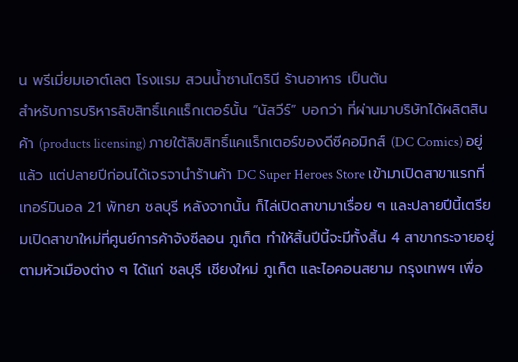น พรีเมี่ยมเอาต์เลต โรงแรม สวนน้ำซานโตรินี ร้านอาหาร เป็นต้น
สำหรับการบริหารลิขสิทธิ์แคแร็กเตอร์นั้น “นัสวีร์” บอกว่า ที่ผ่านมาบริษัทได้ผลิตสินค้า (products licensing) ภายใต้ลิขสิทธิ์แคแร็กเตอร์ของดีซีคอมิกส์ (DC Comics) อยู่แล้ว แต่ปลายปีก่อนได้เจรจานำร้านค้า DC Super Heroes Store เข้ามาเปิดสาขาแรกที่เทอร์มินอล 21 พัทยา ชลบุรี หลังจากนั้น ก็ไล่เปิดสาขามาเรื่อย ๆ และปลายปีนี้เตรียมเปิดสาขาใหม่ที่ศูนย์การค้าจังซีลอน ภูเก็ต ทำให้สิ้นปีนี้จะมีทั้งสิ้น 4 สาขากระจายอยู่ตามหัวเมืองต่าง ๆ ได้แก่ ชลบุรี เชียงใหม่ ภูเก็ต และไอคอนสยาม กรุงเทพฯ เพื่อ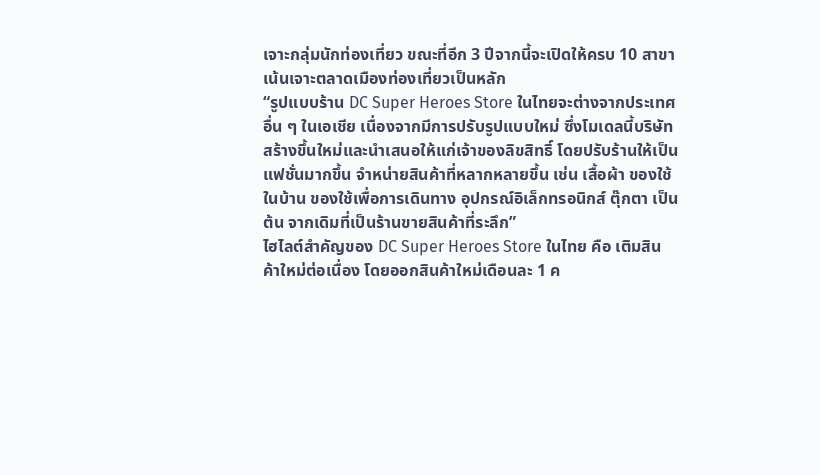เจาะกลุ่มนักท่องเที่ยว ขณะที่อีก 3 ปีจากนี้จะเปิดให้ครบ 10 สาขา เน้นเจาะตลาดเมืองท่องเที่ยวเป็นหลัก
“รูปแบบร้าน DC Super Heroes Store ในไทยจะต่างจากประเทศอื่น ๆ ในเอเชีย เนื่องจากมีการปรับรูปแบบใหม่ ซึ่งโมเดลนี้บริษัทสร้างขึ้นใหม่และนำเสนอให้แก่เจ้าของลิขสิทธิ์ โดยปรับร้านให้เป็นแฟชั่นมากขึ้น จำหน่ายสินค้าที่หลากหลายขึ้น เช่น เสื้อผ้า ของใช้ในบ้าน ของใช้เพื่อการเดินทาง อุปกรณ์อิเล็กทรอนิกส์ ตุ๊กตา เป็นต้น จากเดิมที่เป็นร้านขายสินค้าที่ระลึก”
ไฮไลต์สำคัญของ DC Super Heroes Store ในไทย คือ เติมสินค้าใหม่ต่อเนื่อง โดยออกสินค้าใหม่เดือนละ 1 ค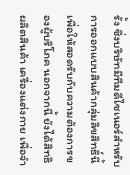รั้ง ซึ่งบริษัทมีทีมดีไซเนอร์สำหรับการออกแบบสินค้ากลุ่มลิขสิทธิ์นี้เพื่อให้สอดรับกับความต้องการของผู้บริโภค นอกจากนี้ ยังได้สิทธิผลิตสินค้า เครื่องแต่งกาย เพื่อจำ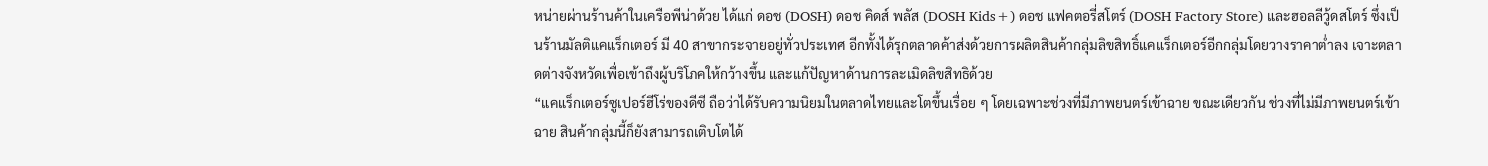หน่ายผ่านร้านค้าในเครือพีน่าด้วย ได้แก่ ดอช (DOSH) ดอช คิดส์ พลัส (DOSH Kids+) ดอช แฟคตอรี่สโตร์ (DOSH Factory Store) และฮอลลีวู้ดสโตร์ ซึ่งเป็นร้านมัลติแคแร็กเตอร์ มี 40 สาขากระจายอยู่ทั่วประเทศ อีกทั้งได้รุกตลาดค้าส่งด้วยการผลิตสินค้ากลุ่มลิขสิทธิ์แคแร็กเตอร์อีกกลุ่มโดยวางราคาต่ำลง เจาะตลาดต่างจังหวัดเพื่อเข้าถึงผู้บริโภคให้กว้างขึ้น และแก้ปัญหาด้านการละเมิดลิขสิทธิด้วย
“แคแร็กเตอร์ซูเปอร์ฮีโร่ของดีซี ถือว่าได้รับความนิยมในตลาดไทยและโตขึ้นเรื่อย ๆ โดยเฉพาะช่วงที่มีภาพยนตร์เข้าฉาย ขณะเดียวกัน ช่วงที่ไม่มีภาพยนตร์เข้าฉาย สินค้ากลุ่มนี้ก็ยังสามารถเติบโตได้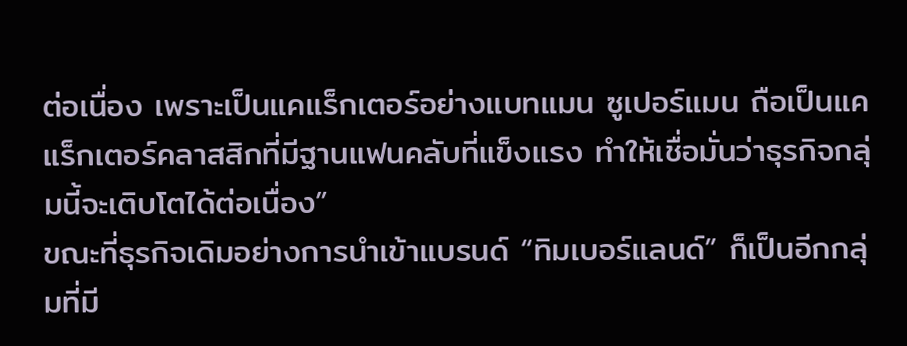ต่อเนื่อง เพราะเป็นแคแร็กเตอร์อย่างแบทแมน ซูเปอร์แมน ถือเป็นแคแร็กเตอร์คลาสสิกที่มีฐานแฟนคลับที่แข็งแรง ทำให้เชื่อมั่นว่าธุรกิจกลุ่มนี้จะเติบโตได้ต่อเนื่อง”
ขณะที่ธุรกิจเดิมอย่างการนำเข้าแบรนด์ “ทิมเบอร์แลนด์” ก็เป็นอีกกลุ่มที่มี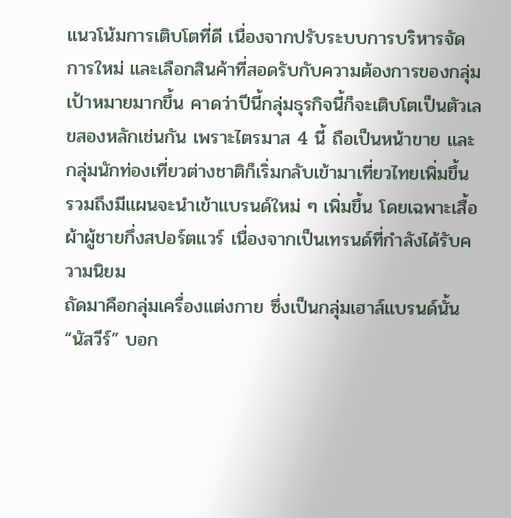แนวโน้มการเติบโตที่ดี เนื่องจากปรับระบบการบริหารจัดการใหม่ และเลือกสินค้าที่สอดรับกับความต้องการของกลุ่มเป้าหมายมากขึ้น คาดว่าปีนี้กลุ่มธุรกิจนี้ก็จะเติบโตเป็นตัวเลขสองหลักเช่นกัน เพราะไตรมาส 4 นี้ ถือเป็นหน้าขาย และกลุ่มนักท่องเที่ยวต่างชาติก็เริ่มกลับเข้ามาเที่ยวไทยเพิ่มขึ้น รวมถึงมีแผนจะนำเข้าแบรนด์ใหม่ ๆ เพิ่มขึ้น โดยเฉพาะเสื้อผ้าผู้ชายกึ่งสปอร์ตแวร์ เนื่องจากเป็นเทรนด์ที่กำลังได้รับความนิยม
ถัดมาคือกลุ่มเครื่องแต่งกาย ซึ่งเป็นกลุ่มเฮาส์แบรนด์นั้น “นัสวีร์” บอก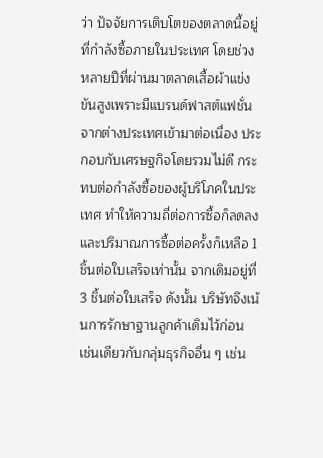ว่า ปัจจัยการเติบโตของตลาดนี้อยู่ที่กำลังซื้อภายในประเทศ โดยช่วงหลายปีที่ผ่านมาตลาดเสื้อผ้าแข่งขันสูงเพราะมีแบรนด์ฟาสต์แฟชั่นจากต่างประเทศเข้ามาต่อเนื่อง ประกอบกับเศรษฐกิจโดยรวมไม่ดี กระทบต่อกำลังซื้อของผู้บริโภคในประเทศ ทำให้ความถี่ต่อการซื้อก็ลดลงและปริมาณการซื้อต่อครั้งก็เหลือ 1 ชิ้นต่อใบเสร็จเท่านั้น จากเดิมอยู่ที่ 3 ชิ้นต่อใบเสร็จ ดังนั้น บริษัทจึงเน้นการรักษาฐานลูกค้าเดิมไว้ก่อน
เช่นเดียวกับกลุ่มธุรกิจอื่น ๆ เช่น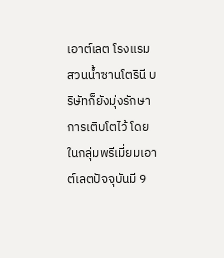เอาต์เลต โรงแรม สวนน้ำซานโตรินี บริษัทก็ยังมุ่งรักษาการเติบโตไว้ โดยในกลุ่มพรีเมี่ยมเอาต์เลตปัจจุบันมี 9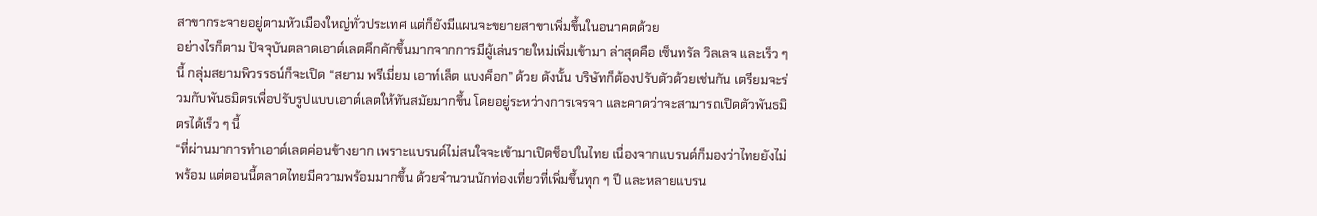สาขากระจายอยู่ตามหัวเมืองใหญ่ทั่วประเทศ แต่ก็ยังมีแผนจะขยายสาขาเพิ่มขึ้นในอนาคตด้วย
อย่างไรก็ตาม ปัจจุบันตลาดเอาต์เลตคึกคักขึ้นมากจากการมีผู้เล่นรายใหม่เพิ่มเข้ามา ล่าสุดคือ เซ็นทรัล วิลเลจ และเร็ว ๆ นี้ กลุ่มสยามพิวรรธน์ก็จะเปิด “สยาม พรีเมี่ยม เอาท์เล็ต แบงค็อก” ด้วย ดังนั้น บริษัทก็ต้องปรับตัวด้วยเช่นกัน เตรียมจะร่วมกับพันธมิตรเพื่อปรับรูปแบบเอาต์เลตให้ทันสมัยมากขึ้น โดยอยู่ระหว่างการเจรจา และคาดว่าจะสามารถเปิดตัวพันธมิตรได้เร็ว ๆ นี้
“ที่ผ่านมาการทำเอาต์เลตค่อนข้างยาก เพราะแบรนด์ไม่สนใจจะเข้ามาเปิดช็อปในไทย เนื่องจากแบรนด์ก็มองว่าไทยยังไม่พร้อม แต่ตอนนี้ตลาดไทยมีความพร้อมมากขึ้น ด้วยจำนวนนักท่องเที่ยวที่เพิ่มขึ้นทุก ๆ ปี และหลายแบรน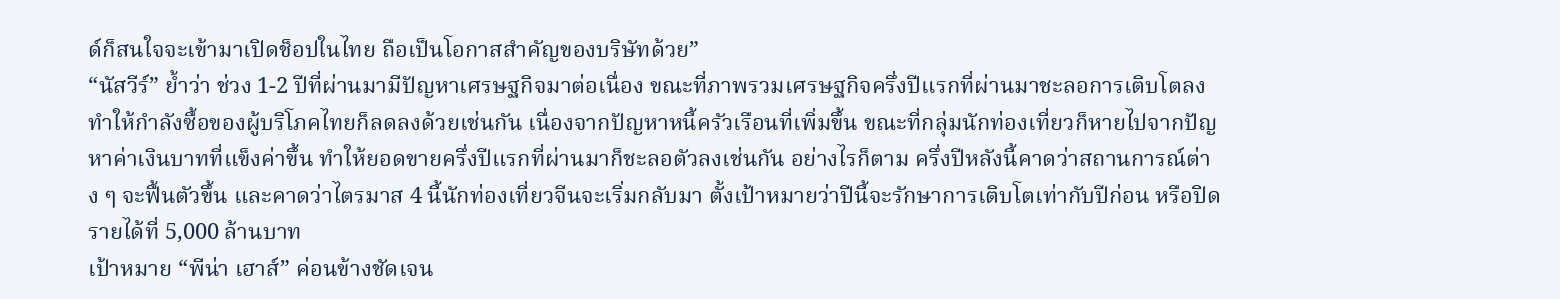ด์ก็สนใจจะเข้ามาเปิดช็อปในไทย ถือเป็นโอกาสสำคัญของบริษัทด้วย”
“นัสวีร์” ย้ำว่า ช่วง 1-2 ปีที่ผ่านมามีปัญหาเศรษฐกิจมาต่อเนื่อง ขณะที่ภาพรวมเศรษฐกิจครึ่งปีแรกที่ผ่านมาชะลอการเติบโตลง ทำให้กำลังซื้อของผู้บริโภคไทยก็ลดลงด้วยเช่นกัน เนื่องจากปัญหาหนี้ครัวเรือนที่เพิ่มขึ้น ขณะที่กลุ่มนักท่องเที่ยวก็หายไปจากปัญหาค่าเงินบาทที่แข็งค่าขึ้น ทำให้ยอดขายครึ่งปีแรกที่ผ่านมาก็ชะลอตัวลงเช่นกัน อย่างไรก็ตาม ครึ่งปีหลังนี้คาดว่าสถานการณ์ต่าง ๆ จะฟื้นตัวขึ้น และคาดว่าไตรมาส 4 นี้นักท่องเที่ยวจีนจะเริ่มกลับมา ตั้งเป้าหมายว่าปีนี้จะรักษาการเติบโตเท่ากับปีก่อน หรือปิดรายได้ที่ 5,000 ล้านบาท
เป้าหมาย “พีน่า เฮาส์” ค่อนข้างชัดเจน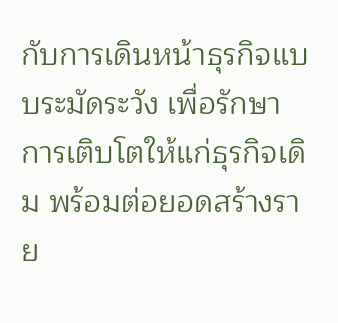กับการเดินหน้าธุรกิจแบบระมัดระวัง เพื่อรักษาการเติบโตให้แก่ธุรกิจเดิม พร้อมต่อยอดสร้างราย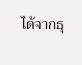ได้จากธุ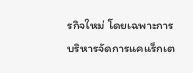รกิจใหม่ โดยเฉพาะการบริหารจัดการแคแร็กเต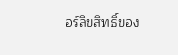อร์ลิขสิทธิ์ของ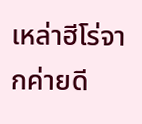เหล่าฮีโร่จากค่ายดี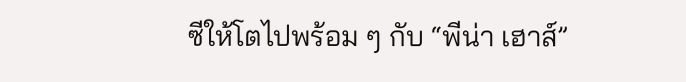ซีให้โตไปพร้อม ๆ กับ “พีน่า เฮาส์”